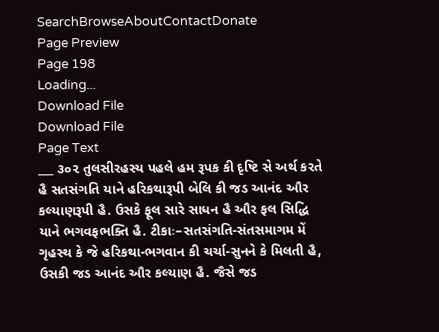SearchBrowseAboutContactDonate
Page Preview
Page 198
Loading...
Download File
Download File
Page Text
___ ૩૦૨ તુલસીરહસ્ય પહલે હમ રૂપક કી દૃષ્ટિ સે અર્થ કરતે હૈ સતસંગતિ યાને હરિકથારૂપી બેલિ કી જડ આનંદ ઔર કલ્યાણરૂપી હૈ. ઉસકે ફૂલ સારે સાધન હૈ ઔર ફલ સિદ્ધિ યાને ભગવફભક્તિ હૈ. ટીકાઃ–સતસંગતિ-સંતસમાગમ મેં ગૃહસ્થ કે જે હરિકથા-ભગવાન કી ચર્ચા-સુનને કે મિલતી હૈ, ઉસકી જડ આનંદ ઔર કલ્યાણ હૈ. જૈસે જડ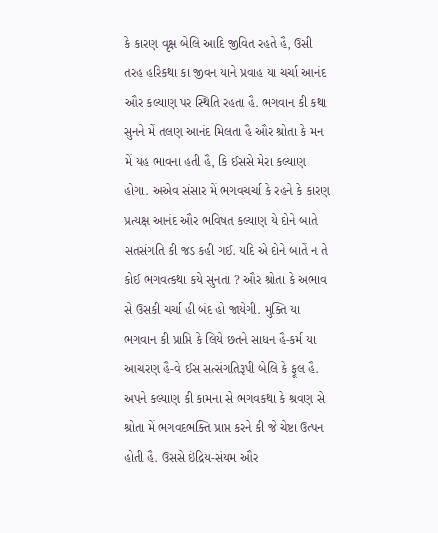કે કારણ વૃક્ષ બેલિ આદિ જીવિત રહતે હૈ, ઉસી તરહ હરિકથા કા જીવન યાને પ્રવાહ યા ચર્ચા આનંદ ઔર કલ્યાણ પર સ્થિતિ રહતા હૈ. ભગવાન કી કથા સુનને મેં તલણ આનંદ મિલતા હૈ ઔર શ્રોતા કે મન મેં યહ ભાવના હતી હૈ, કિ ઈસસે મેરા કલ્યાણ હોગા. અએવ સંસાર મેં ભગવચર્ચા કે રહને કે કારણ પ્રત્યક્ષ આનંદ ઔર ભવિષત કલ્યાણ યે દોને બાતે સતસંગતિ કી જડ કહી ગઈ. યદિ એ દોને બાતેં ન તે કોઈ ભગવત્કથા કયે સુનતા ? ઔર શ્રોતા કે અભાવ સે ઉસકી ચર્ચા હી બંદ હો જાયેગી. મુક્તિ યા ભગવાન કી પ્રાપ્તિ કે લિયે છતને સાધન હૈ-કર્મ યા આચરણ હૈ-વે ઈસ સત્સંગતિરૂપી બેલિ કે ફૂલ હૈ. અપને કલ્યાણ કી કામના સે ભગવકથા કે શ્રવણ સે શ્રોતા મેં ભગવદભક્તિ પ્રાપ્ત કરને કી જે ચેષ્ટા ઉત્પન હોતી હૈ. ઉસસે ઇંદ્રિય-સંયમ ઔર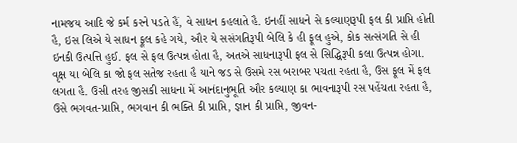નામજય આદિ જે કર્મ કરને પડતે હૈં, વે સાધન કહલાતે હૈ. ઇનહીં સાધને સે કલ્યાણરૂપી ફલ કી પ્રાપ્તિ હોતી હૈ, ઇસ લિએ યે સાધન ફૂલ કહે ગયે, ઔર યે સસંગતિરૂપી બેલિ કે હી ફૂલ હુએ, કોક સત્સંગતિ સે હી ઇનકી ઉત્પત્તિ હુઈ. ફલ સે ફલ ઉત્પન્ન હોતા હૈ, અતએ સાધનારૂપી ફલ સે સિદ્ધિરૂપી કલા ઉત્પન્ન હોગા. વૃક્ષ યા બેલિ કા જો ફલ સતેજ રહતા હૈ યાને જડ સે ઉસમે રસ બરાબર પચતા રહતા હૈ, ઉસ ફૂલ મેં ફલ લગતા હૈ. ઉસી તરહ જીસકી સાધના મેં આનંદાનુભૂતિ ઔર કલ્યાણ કા ભાવનારૂપી રસ પહેંચતા રહતા હૈ, ઉસે ભગવત-પ્રાપ્તિ, ભગવાન કી ભક્તિ કી પ્રાપ્તિ, જ્ઞાન કી પ્રાપ્તિ, જીવન-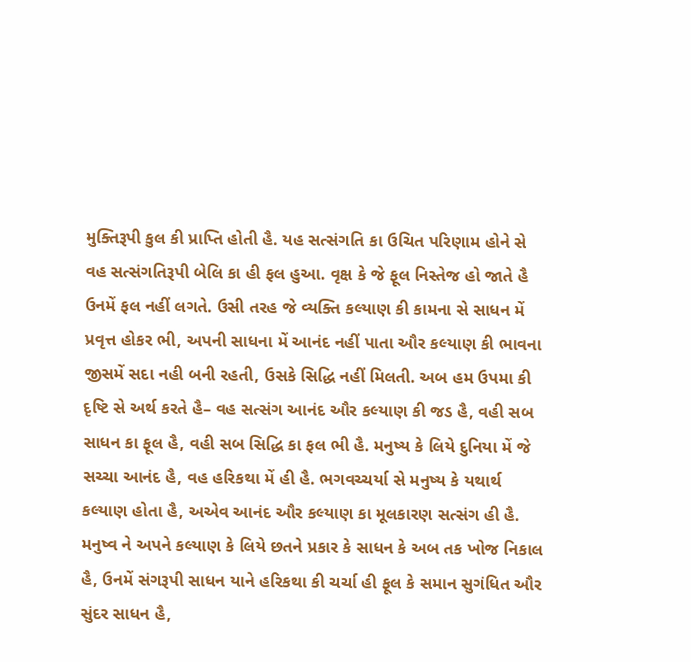મુક્તિરૂપી કુલ કી પ્રાપ્તિ હોતી હૈ. યહ સત્સંગતિ કા ઉચિત પરિણામ હોને સે વહ સત્સંગતિરૂપી બેલિ કા હી ફલ હુઆ. વૃક્ષ કે જે ફૂલ નિસ્તેજ હો જાતે હૈ ઉનમેં ફલ નહીં લગતે. ઉસી તરહ જે વ્યક્તિ કલ્યાણ કી કામના સે સાધન મેં પ્રવૃત્ત હોકર ભી, અપની સાધના મેં આનંદ નહીં પાતા ઔર કલ્યાણ કી ભાવના જીસમેં સદા નહી બની રહતી, ઉસકે સિદ્ધિ નહીં મિલતી. અબ હમ ઉપમા કી દૃષ્ટિ સે અર્થ કરતે હૈ– વહ સત્સંગ આનંદ ઔર કલ્યાણ કી જડ હૈ, વહી સબ સાધન કા ફૂલ હૈ, વહી સબ સિદ્ધિ કા ફલ ભી હૈ. મનુષ્ય કે લિયે દુનિયા મેં જે સચ્ચા આનંદ હૈ, વહ હરિકથા મેં હી હૈ. ભગવચ્ચર્યા સે મનુષ્ય કે યથાર્થ કલ્યાણ હોતા હૈ, અએવ આનંદ ઔર કલ્યાણ કા મૂલકારણ સત્સંગ હી હૈ. મનુષ્વ ને અપને કલ્યાણ કે લિયે છતને પ્રકાર કે સાધન કે અબ તક ખોજ નિકાલ હૈ, ઉનમેં સંગરૂપી સાધન યાને હરિકથા કી ચર્ચા હી ફૂલ કે સમાન સુગંધિત ઔર સુંદર સાધન હૈ,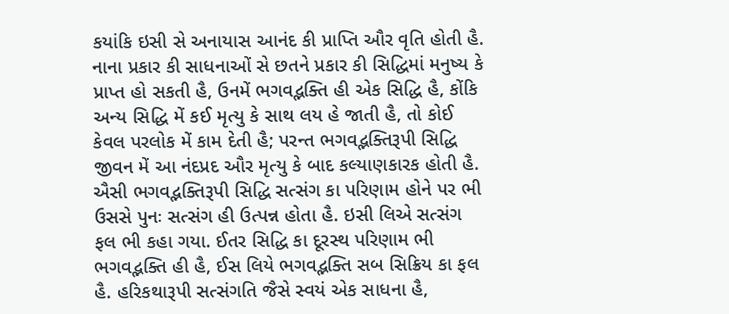કયાંકિ ઇસી સે અનાયાસ આનંદ કી પ્રાપ્તિ ઔર વૃતિ હોતી હૈ. નાના પ્રકાર કી સાધનાઓં સે છતને પ્રકાર કી સિદ્ધિમાં મનુષ્ય કે પ્રાપ્ત હો સકતી હૈ, ઉનમેં ભગવદ્ભક્તિ હી એક સિદ્ધિ હૈ, કોંકિ અન્ય સિદ્ધિ મેં કઈ મૃત્યુ કે સાથ લય હે જાતી હૈ, તો કોઈ કેવલ પરલોક મેં કામ દેતી હૈ; પરન્ત ભગવદ્ભક્તિરૂપી સિદ્ધિ જીવન મેં આ નંદપ્રદ ઔર મૃત્યુ કે બાદ કલ્યાણકારક હોતી હૈ. ઐસી ભગવદ્ભક્તિરૂપી સિદ્ધિ સત્સંગ કા પરિણામ હોને પર ભી ઉસસે પુનઃ સત્સંગ હી ઉત્પન્ન હોતા હૈ. ઇસી લિએ સત્સંગ ફલ ભી કહા ગયા. ઈતર સિદ્ધિ કા દૂરસ્થ પરિણામ ભી ભગવદ્ભક્તિ હી હૈ, ઈસ લિયે ભગવદ્ભક્તિ સબ સિક્રિય કા ફલ હૈ. હરિકથારૂપી સત્સંગતિ જૈસે સ્વયં એક સાધના હૈ,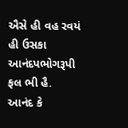ઐસે હી વહ રવયં હી ઉસકા આનંદપભોગરૂપી ફલ ભી હૈ. આનંદ કે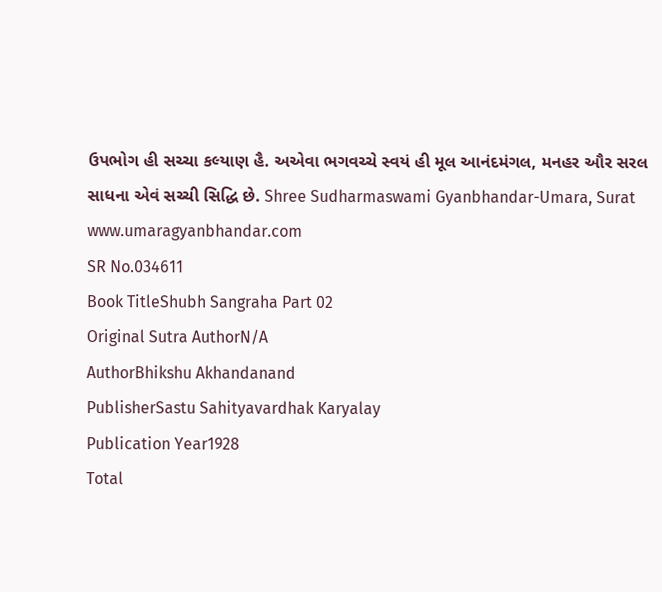ઉપભોગ હી સચ્ચા કલ્યાણ હૈ. અએવા ભગવચ્ચે સ્વયં હી મૂલ આનંદમંગલ, મનહર ઔર સરલ સાધના એવં સચ્ચી સિદ્ધિ છે. Shree Sudharmaswami Gyanbhandar-Umara, Surat www.umaragyanbhandar.com
SR No.034611
Book TitleShubh Sangraha Part 02
Original Sutra AuthorN/A
AuthorBhikshu Akhandanand
PublisherSastu Sahityavardhak Karyalay
Publication Year1928
Total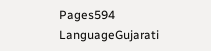Pages594
LanguageGujarati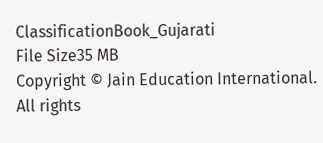ClassificationBook_Gujarati
File Size35 MB
Copyright © Jain Education International. All rights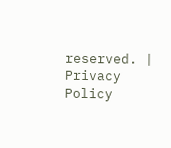reserved. | Privacy Policy